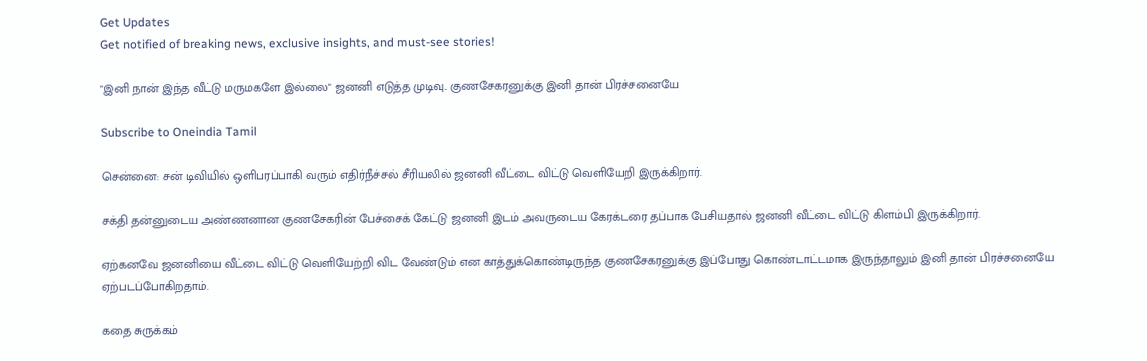Get Updates
Get notified of breaking news, exclusive insights, and must-see stories!

"இனி நான் இந்த வீட்டு மருமகளே இல்லை" ஜனனி எடுத்த முடிவு.. குணசேகரனுக்கு இனி தான் பிரச்சனையே

Subscribe to Oneindia Tamil

சென்னை: சன் டிவியில் ஒளிபரப்பாகி வரும் எதிர்நீச்சல் சீரியலில் ஜனனி வீட்டை விட்டு வெளியேறி இருக்கிறார்.

சக்தி தன்னுடைய அண்ணனான குணசேகரின் பேச்சைக் கேட்டு ஜனனி இடம் அவருடைய கேரக்டரை தப்பாக பேசியதால் ஜனனி வீட்டை விட்டு கிளம்பி இருக்கிறார்.

ஏற்கனவே ஜனனியை வீட்டை விட்டு வெளியேற்றி விட வேண்டும் என காத்துக்கொண்டிருந்த குணசேகரனுக்கு இப்போது கொண்டாட்டமாக இருந்தாலும் இனி தான் பிரச்சனையே ஏற்படப்போகிறதாம்.

கதை சுருக்கம்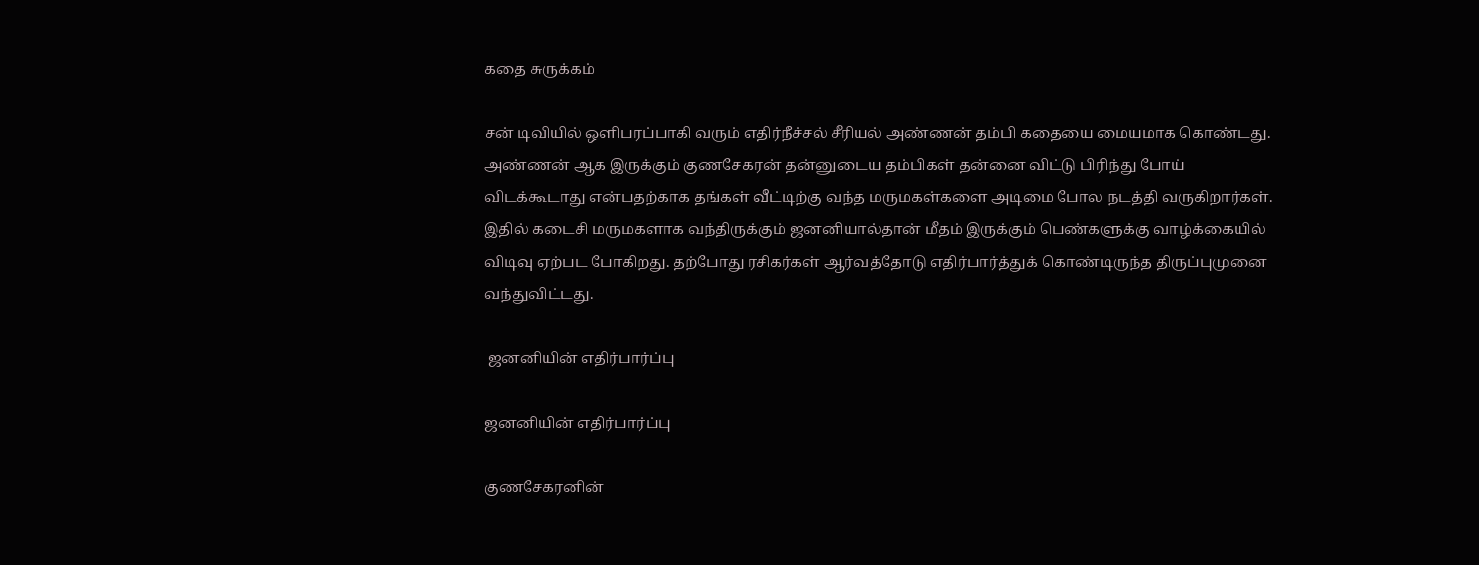கதை சுருக்கம்

சன் டிவியில் ஒளிபரப்பாகி வரும் எதிர்நீச்சல் சீரியல் அண்ணன் தம்பி கதையை மையமாக கொண்டது. அண்ணன் ஆக இருக்கும் குணசேகரன் தன்னுடைய தம்பிகள் தன்னை விட்டு பிரிந்து போய் விடக்கூடாது என்பதற்காக தங்கள் வீட்டிற்கு வந்த மருமகள்களை அடிமை போல நடத்தி வருகிறார்கள். இதில் கடைசி மருமகளாக வந்திருக்கும் ஜனனியால்தான் மீதம் இருக்கும் பெண்களுக்கு வாழ்க்கையில் விடிவு ஏற்பட போகிறது. தற்போது ரசிகர்கள் ஆர்வத்தோடு எதிர்பார்த்துக் கொண்டிருந்த திருப்புமுனை வந்துவிட்டது.

 ஜனனியின் எதிர்பார்ப்பு

ஜனனியின் எதிர்பார்ப்பு

குணசேகரனின்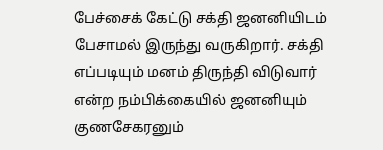பேச்சைக் கேட்டு சக்தி ஜனனியிடம் பேசாமல் இருந்து வருகிறார். சக்தி எப்படியும் மனம் திருந்தி விடுவார் என்ற நம்பிக்கையில் ஜனனியும் குணசேகரனும்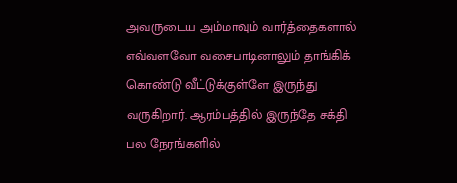அவருடைய அம்மாவும் வார்த்தைகளால் எவ்வளவோ வசைபாடினாலும் தாங்கிக் கொண்டு வீட்டுக்குள்ளே இருந்து வருகிறார். ஆரம்பத்தில் இருந்தே சக்தி பல நேரங்களில்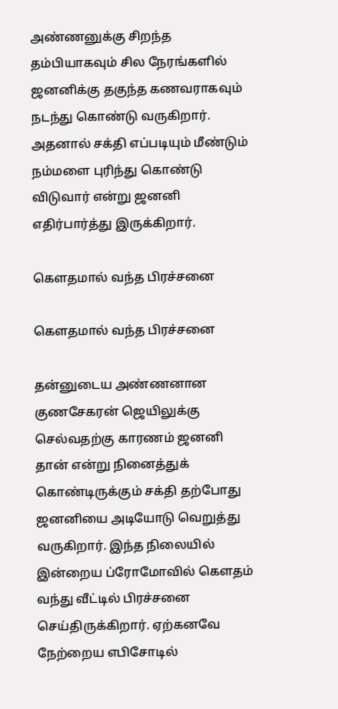அண்ணனுக்கு சிறந்த தம்பியாகவும் சில நேரங்களில் ஜனனிக்கு தகுந்த கணவராகவும் நடந்து கொண்டு வருகிறார். அதனால் சக்தி எப்படியும் மீண்டும் நம்மளை புரிந்து கொண்டு விடுவார் என்று ஜனனி எதிர்பார்த்து இருக்கிறார்.

கௌதமால் வந்த பிரச்சனை

கௌதமால் வந்த பிரச்சனை

தன்னுடைய அண்ணனான குணசேகரன் ஜெயிலுக்கு செல்வதற்கு காரணம் ஜனனி தான் என்று நினைத்துக் கொண்டிருக்கும் சக்தி தற்போது ஜனனியை அடியோடு வெறுத்து வருகிறார். இந்த நிலையில் இன்றைய ப்ரோமோவில் கௌதம் வந்து வீட்டில் பிரச்சனை செய்திருக்கிறார். ஏற்கனவே நேற்றைய எபிசோடில்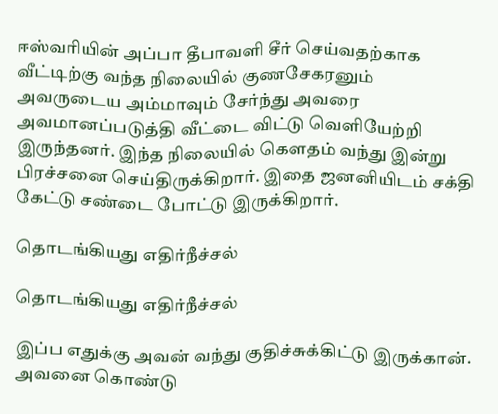ஈஸ்வரியின் அப்பா தீபாவளி சீர் செய்வதற்காக வீட்டிற்கு வந்த நிலையில் குணசேகரனும் அவருடைய அம்மாவும் சேர்ந்து அவரை அவமானப்படுத்தி வீட்டை விட்டு வெளியேற்றி இருந்தனர். இந்த நிலையில் கௌதம் வந்து இன்று பிரச்சனை செய்திருக்கிறார். இதை ஜனனியிடம் சக்தி கேட்டு சண்டை போட்டு இருக்கிறார்.

தொடங்கியது எதிர்நீச்சல்

தொடங்கியது எதிர்நீச்சல்

இப்ப எதுக்கு அவன் வந்து குதிச்சுக்கிட்டு இருக்கான். அவனை கொண்டு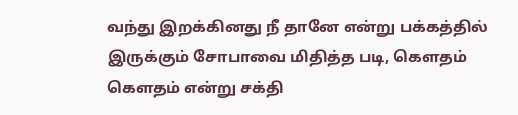வந்து இறக்கினது நீ தானே என்று பக்கத்தில் இருக்கும் சோபாவை மிதித்த படி, கௌதம் கௌதம் என்று சக்தி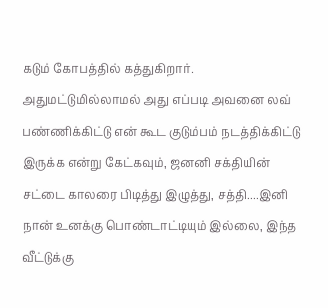கடும் கோபத்தில் கத்துகிறார். அதுமட்டுமில்லாமல் அது எப்படி அவனை லவ் பண்ணிக்கிட்டு என் கூட குடும்பம் நடத்திக்கிட்டு இருக்க என்று கேட்கவும், ஜனனி சக்தியின் சட்டை காலரை பிடித்து இழுத்து, சத்தி....இனி நான் உனக்கு பொண்டாட்டியும் இல்லை, இந்த வீட்டுக்கு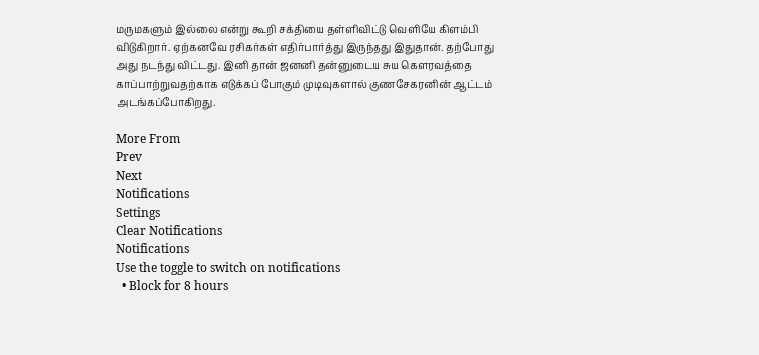மருமகளும் இல்லை என்று கூறி சக்தியை தள்ளிவிட்டு வெளியே கிளம்பி விடுகிறார். ஏற்கனவே ரசிகர்கள் எதிர்பார்த்து இருந்தது இதுதான். தற்போது அது நடந்து விட்டது. இனி தான் ஜனனி தன்னுடைய சுய கௌரவத்தை காப்பாற்றுவதற்காக எடுக்கப் போகும் முடிவுகளால் குணசேகரனின் ஆட்டம் அடங்கப்போகிறது.

More From
Prev
Next
Notifications
Settings
Clear Notifications
Notifications
Use the toggle to switch on notifications
  • Block for 8 hours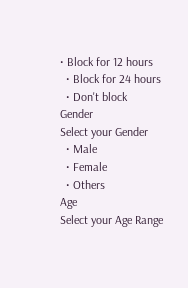• Block for 12 hours
  • Block for 24 hours
  • Don't block
Gender
Select your Gender
  • Male
  • Female
  • Others
Age
Select your Age Range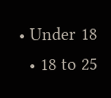• Under 18
  • 18 to 25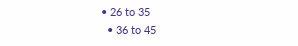• 26 to 35
  • 36 to 45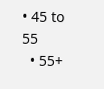• 45 to 55
  • 55+